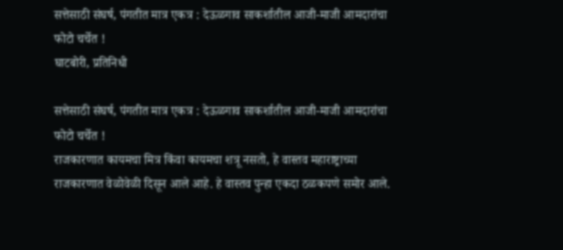सत्तेसाठी संघर्ष, पंगतीत मात्र एकत्र : देऊळगाव साकर्शातील आजी-माजी आमदारांचा फोटो चर्चेत !
घाटबोरी, प्रतिनिधी

सत्तेसाठी संघर्ष, पंगतीत मात्र एकत्र : देऊळगाव साकर्शातील आजी-माजी आमदारांचा फोटो चर्चेत !
राजकारणात कायमचा मित्र किंवा कायमचा शत्रू नसतो, हे वास्तव महाराष्ट्राच्या राजकारणात वेळोवेळी दिसून आले आहे. हे वास्तव पुन्हा एकदा ठळकपणे समोर आले.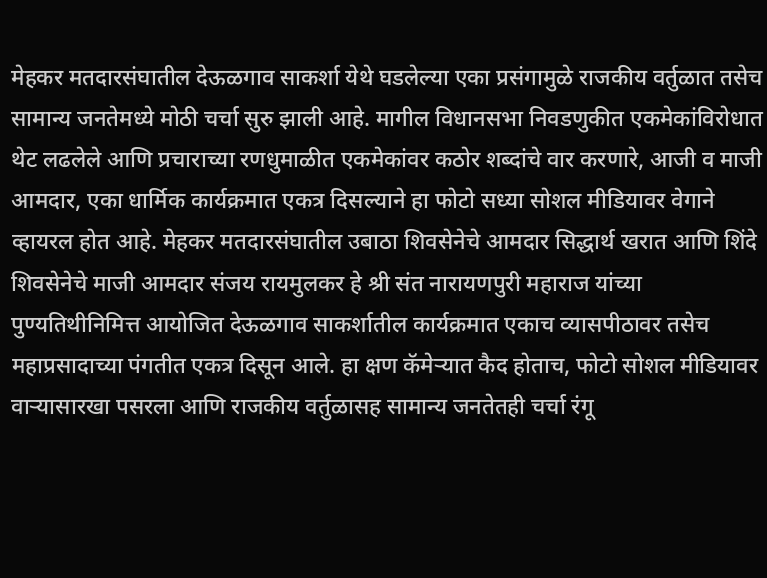मेहकर मतदारसंघातील देऊळगाव साकर्शा येथे घडलेल्या एका प्रसंगामुळे राजकीय वर्तुळात तसेच सामान्य जनतेमध्ये मोठी चर्चा सुरु झाली आहे. मागील विधानसभा निवडणुकीत एकमेकांविरोधात थेट लढलेले आणि प्रचाराच्या रणधुमाळीत एकमेकांवर कठोर शब्दांचे वार करणारे, आजी व माजी आमदार, एका धार्मिक कार्यक्रमात एकत्र दिसल्याने हा फोटो सध्या सोशल मीडियावर वेगाने व्हायरल होत आहे. मेहकर मतदारसंघातील उबाठा शिवसेनेचे आमदार सिद्धार्थ खरात आणि शिंदे शिवसेनेचे माजी आमदार संजय रायमुलकर हे श्री संत नारायणपुरी महाराज यांच्या पुण्यतिथीनिमित्त आयोजित देऊळगाव साकर्शातील कार्यक्रमात एकाच व्यासपीठावर तसेच महाप्रसादाच्या पंगतीत एकत्र दिसून आले. हा क्षण कॅमेऱ्यात कैद होताच, फोटो सोशल मीडियावर वाऱ्यासारखा पसरला आणि राजकीय वर्तुळासह सामान्य जनतेतही चर्चा रंगू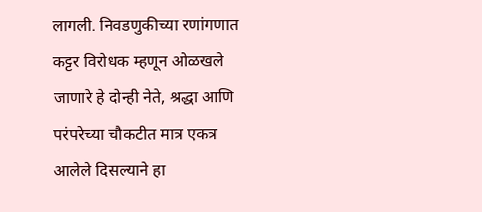लागली. निवडणुकीच्या रणांगणात कट्टर विरोधक म्हणून ओळखले जाणारे हे दोन्ही नेते, श्रद्धा आणि परंपरेच्या चौकटीत मात्र एकत्र आलेले दिसल्याने हा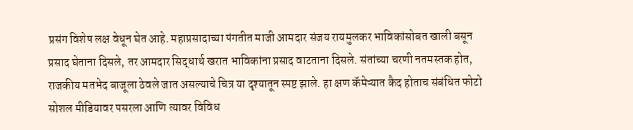प्रसंग विशेष लक्ष वेधून घेत आहे. महाप्रसादाच्या पंगतीत माजी आमदार संजय रायमुलकर भाविकांसोबत खाली बसून प्रसाद घेताना दिसले, तर आमदार सिद्धार्थ खरात भाविकांना प्रसाद वाटताना दिसले. संतांच्या चरणी नतमस्तक होत, राजकीय मतभेद बाजूला ठेवले जात असल्याचे चित्र या दृश्यातून स्पष्ट झाले. हा क्षण कॅमेऱ्यात कैद होताच संबंधित फोटो सोशल मीडियावर पसरला आणि त्यावर विविध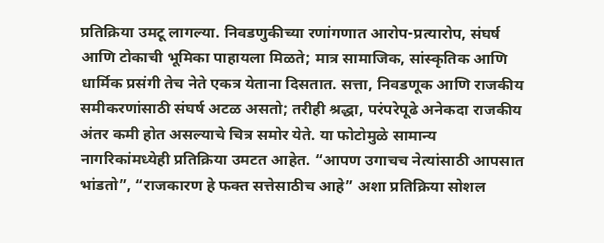प्रतिक्रिया उमटू लागल्या. निवडणुकीच्या रणांगणात आरोप-प्रत्यारोप, संघर्ष आणि टोकाची भूमिका पाहायला मिळते; मात्र सामाजिक, सांस्कृतिक आणि धार्मिक प्रसंगी तेच नेते एकत्र येताना दिसतात. सत्ता, निवडणूक आणि राजकीय समीकरणांसाठी संघर्ष अटळ असतो; तरीही श्रद्धा, परंपरेपूढे अनेकदा राजकीय अंतर कमी होत असल्याचे चित्र समोर येते. या फोटोमुळे सामान्य नागरिकांमध्येही प्रतिक्रिया उमटत आहेत. “आपण उगाचच नेत्यांसाठी आपसात भांडतो”, “राजकारण हे फक्त सत्तेसाठीच आहे” अशा प्रतिक्रिया सोशल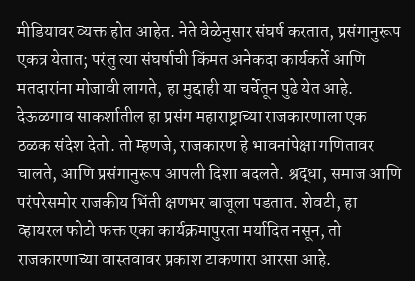मीडियावर व्यक्त होत आहेत. नेते वेळेनुसार संघर्ष करतात, प्रसंगानुरूप एकत्र येतात; परंतु त्या संघर्षाची किंमत अनेकदा कार्यकर्ते आणि मतदारांना मोजावी लागते, हा मुद्दाही या चर्चेतून पुढे येत आहे. देऊळगाव साकर्शातील हा प्रसंग महाराष्ट्राच्या राजकारणाला एक ठळक संदेश देतो. तो म्हणजे, राजकारण हे भावनांपेक्षा गणितावर चालते, आणि प्रसंगानुरूप आपली दिशा बदलते. श्रद्धा, समाज आणि परंपरेसमोर राजकीय भिंती क्षणभर बाजूला पडतात. शेवटी, हा व्हायरल फोटो फक्त एका कार्यक्रमापुरता मर्यादित नसून, तो राजकारणाच्या वास्तवावर प्रकाश टाकणारा आरसा आहे.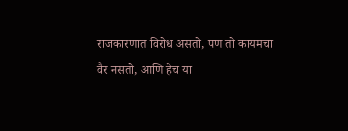राजकारणात विरोध असतो, पण तो कायमचा वैर नसतो, आणि हेच या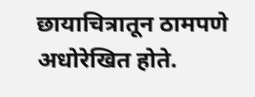छायाचित्रातून ठामपणे अधोरेखित होते.